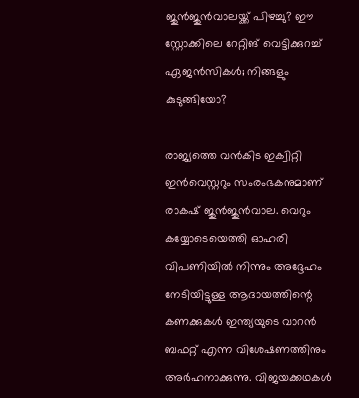ജുന്‍ജുന്‍വാലയ്ക്ക് പിഴച്ചു? ഈ സ്റ്റോക്കിലെ റേറ്റിങ് വെട്ടിക്കുറച്ച് ഏജന്‍സികള്‍; നിങ്ങളും കുടുങ്ങിയോ?

രാജ്യത്തെ വന്‍കിട ഇക്വിറ്റി ഇന്‍വെസ്റ്ററും സംരംഭകനുമാണ് രാകഷ് ജുന്‍ജുന്‍വാല. വെറും കയ്യോടെയെത്തി ഓഹരി വിപണിയില്‍ നിന്നും അദ്ദേഹം നേടിയിട്ടുള്ള ആദായത്തിന്റെ കണക്കുകള്‍ ഇന്ത്യയുടെ വാറന്‍ ബഫറ്റ് എന്ന വിശേഷണത്തിനും അര്‍ഹനാക്കുന്നു. വിജയക്കഥകള്‍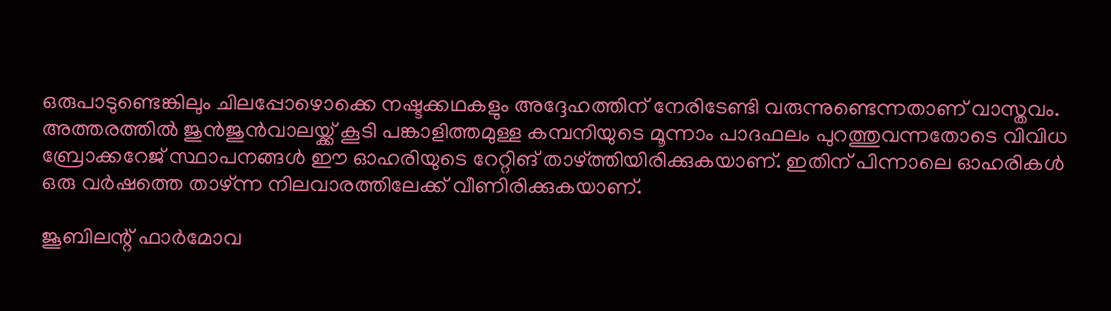ഒരുപാടുണ്ടെങ്കിലും ചിലപ്പോഴൊക്കെ നഷ്ടക്കഥകളും അദ്ദേഹത്തിന് നേരിടേണ്ടി വരുന്നുണ്ടെന്നതാണ് വാസ്തവം. അത്തരത്തില്‍ ജുന്‍ജുന്‍വാലയ്ക്ക് കൂടി പങ്കാളിത്തമുള്ള കമ്പനിയുടെ മൂന്നാം പാദഫലം പുറത്തുവന്നതോടെ വിവിധ ബ്രോക്കറേജ് സ്ഥാപനങ്ങള്‍ ഈ ഓഹരിയുടെ റേറ്റിങ് താഴ്ത്തിയിരിക്കുകയാണ്. ഇതിന് പിന്നാലെ ഓഹരികള്‍ ഒരു വര്‍ഷത്തെ താഴ്ന്ന നിലവാരത്തിലേക്ക് വീണിരിക്കുകയാണ്.

ജൂബിലന്റ് ഫാര്‍മോവ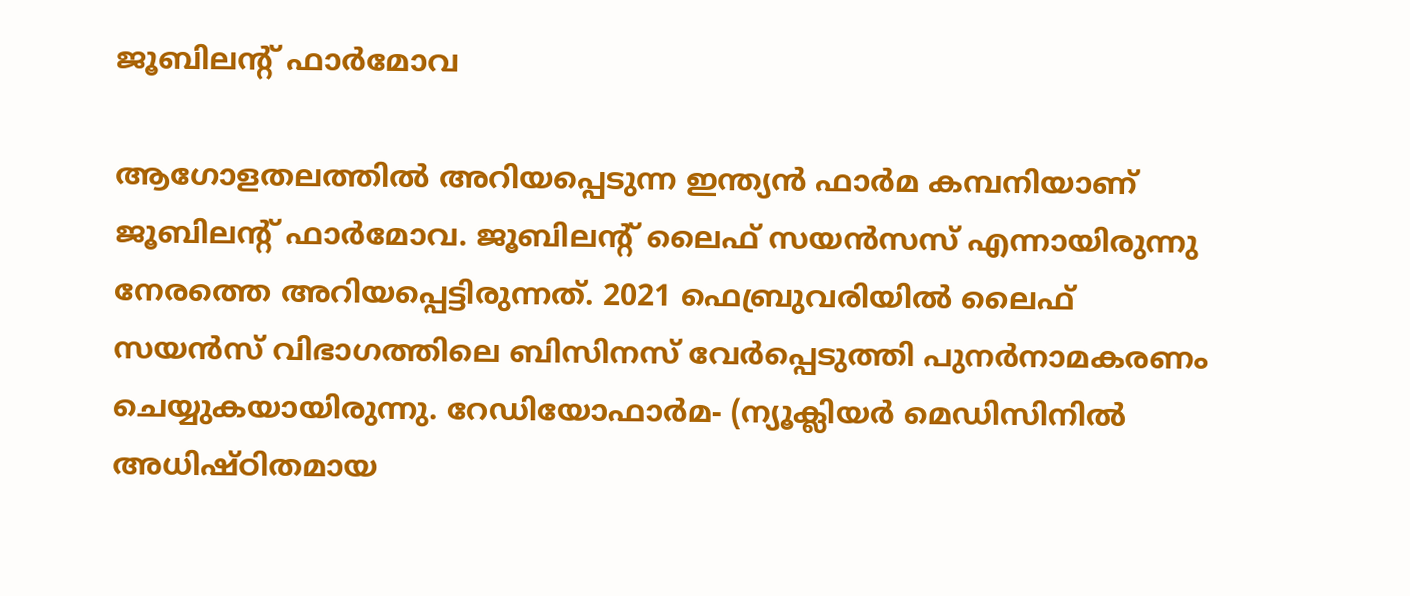ജൂബിലന്റ് ഫാര്‍മോവ

ആഗോളതലത്തില്‍ അറിയപ്പെടുന്ന ഇന്ത്യന്‍ ഫാര്‍മ കമ്പനിയാണ് ജൂബിലന്റ് ഫാര്‍മോവ. ജൂബിലന്റ് ലൈഫ് സയന്‍സസ് എന്നായിരുന്നു നേരത്തെ അറിയപ്പെട്ടിരുന്നത്. 2021 ഫെബ്രുവരിയില്‍ ലൈഫ് സയന്‍സ് വിഭാഗത്തിലെ ബിസിനസ് വേര്‍പ്പെടുത്തി പുനര്‍നാമകരണം ചെയ്യുകയായിരുന്നു. റേഡിയോഫാര്‍മ- (ന്യൂക്ലിയര്‍ മെഡിസിനില്‍ അധിഷ്ഠിതമായ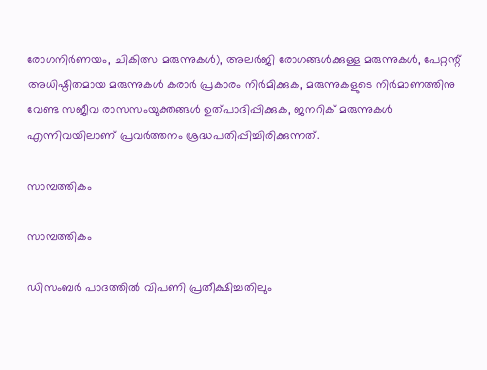രോഗനിര്‍ണയം, ചികിത്സ മരുന്നുകള്‍), അലര്‍ജി രോഗങ്ങള്‍ക്കുള്ള മരുന്നുകള്‍, പേറ്റന്റ് അധിഷ്ഠിതമായ മരുന്നുകള്‍ കരാര്‍ പ്രകാരം നിര്‍മിക്കുക, മരുന്നുകളുടെ നിര്‍മാണത്തിനു വേണ്ട സജീവ രാസസംയുക്തങ്ങള്‍ ഉത്പാദിപ്പിക്കുക, ജനറിക് മരുന്നുകള്‍ എന്നിവയിലാണ് പ്രവര്‍ത്തനം ശ്രദ്ധപതിപ്പിച്ചിരിക്കുന്നത്.

സാമ്പത്തികം

സാമ്പത്തികം

ഡിസംബര്‍ പാദത്തില്‍ വിപണി പ്രതീക്ഷിച്ചതിലും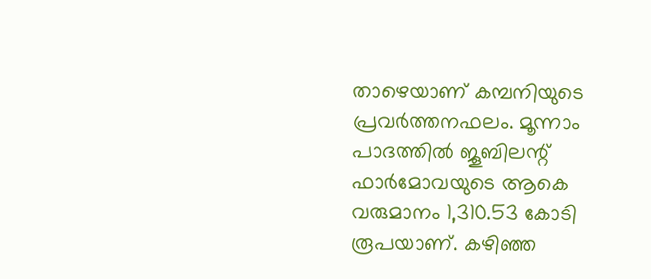താഴെയാണ് കമ്പനിയുടെ പ്രവര്‍ത്തനഫലം. മൂന്നാം പാദത്തില്‍ ജൂബിലന്റ് ഫാര്‍മോവയുടെ ആകെ വരുമാനം 1,310.53 കോടി രൂപയാണ്. കഴിഞ്ഞ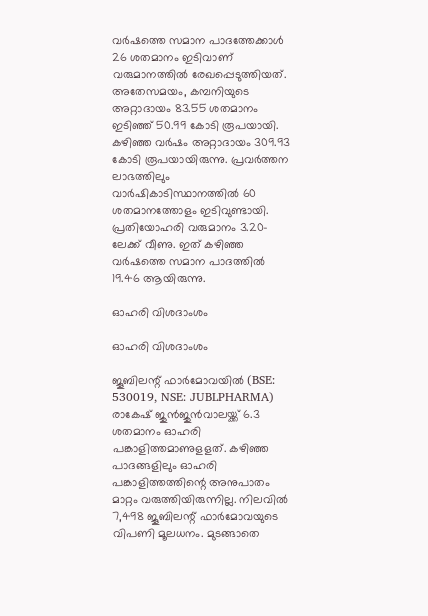വര്‍ഷത്തെ സമാന പാദത്തേക്കാള്‍ 26 ശതമാനം ഇടിവാണ് വരുമാനത്തില്‍ രേഖപ്പെടുത്തിയത്. അതേസമയം, കമ്പനിയുടെ അറ്റാദായം 83.55 ശതമാനം ഇടിഞ്ഞ് 50.99 കോടി രൂപയായി. കഴിഞ്ഞ വര്‍ഷം അറ്റാദായം 309.93 കോടി രൂപയായിരുന്നു. പ്രവര്‍ത്തന ലാഭത്തിലും വാര്‍ഷികാടിസ്ഥാനത്തില്‍ 60 ശതമാനത്തോളം ഇടിവുണ്ടായി. പ്രതിയോഹരി വരുമാനം 3.20-ലേക്ക് വീണു. ഇത് കഴിഞ്ഞ വര്‍ഷത്തെ സമാന പാദത്തില്‍ 19.46 ആയിരുന്നു.

ഓഹരി വിശദാംശം

ഓഹരി വിശദാംശം

ജൂബിലന്റ് ഫാര്‍മോവയില്‍ (BSE: 530019, NSE: JUBLPHARMA) രാകേഷ് ജുന്‍ജുന്‍വാലയ്ക്ക് 6.3 ശതമാനം ഓഹരി പങ്കാളിത്തമാണുളളത്. കഴിഞ്ഞ പാദങ്ങളിലും ഓഹരി പങ്കാളിത്തത്തിന്റെ അനുപാതം മാറ്റം വരുത്തിയിരുന്നില്ല. നിലവില്‍ 7,498 ജൂബിലന്റ് ഫാര്‍മോവയുടെ വിപണി മൂലധനം. മുടങ്ങാതെ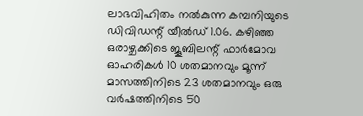ലാഭവിഹിതം നല്‍കുന്ന കമ്പനിയുടെ ഡിവിഡന്റ് യീല്‍ഡ് 1.06. കഴിഞ്ഞ ഒരാഴ്ചക്കിടെ ജൂബിലന്റ് ഫാര്‍മോവ ഓഹരികള്‍ 10 ശതമാനവും മൂന്ന് മാസത്തിനിടെ 23 ശതമാനവും ഒരു വര്‍ഷത്തിനിടെ 50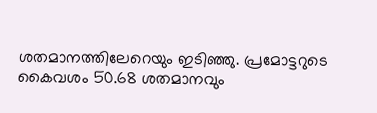ശതമാനത്തിലേറെയും ഇടിഞ്ഞു. പ്രമോട്ടറുടെ കൈവശം 50.68 ശതമാനവും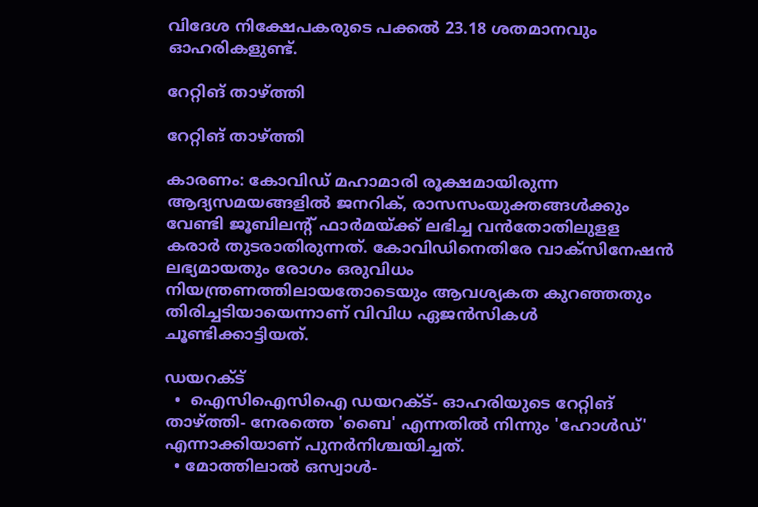വിദേശ നിക്ഷേപകരുടെ പക്കല്‍ 23.18 ശതമാനവും ഓഹരികളുണ്ട്.

റേറ്റിങ് താഴ്ത്തി

റേറ്റിങ് താഴ്ത്തി

കാരണം: കോവിഡ് മഹാമാരി രൂക്ഷമായിരുന്ന ആദ്യസമയങ്ങളില്‍ ജനറിക്, രാസസംയുക്തങ്ങള്‍ക്കും വേണ്ടി ജൂബിലന്റ് ഫാര്‍മയ്ക്ക് ലഭിച്ച വന്‍തോതിലുളള കരാര്‍ തുടരാതിരുന്നത്. കോവിഡിനെതിരേ വാക്‌സിനേഷന്‍ ലഭ്യമായതും രോഗം ഒരുവിധം നിയന്ത്രണത്തിലായതോടെയും ആവശ്യകത കുറഞ്ഞതും തിരിച്ചടിയായെന്നാണ് വിവിധ ഏജന്‍സികള്‍ ചൂണ്ടിക്കാട്ടിയത്.

ഡയറക്ട്
  •  ഐസിഐസിഐ ഡയറക്ട്- ഓഹരിയുടെ റേറ്റിങ് താഴ്ത്തി- നേരത്തെ 'ബൈ' എന്നതില്‍ നിന്നും 'ഹോള്‍ഡ്' എന്നാക്കിയാണ് പുനര്‍നിശ്ചയിച്ചത്.
  • മോത്തിലാല്‍ ഒസ്വാള്‍-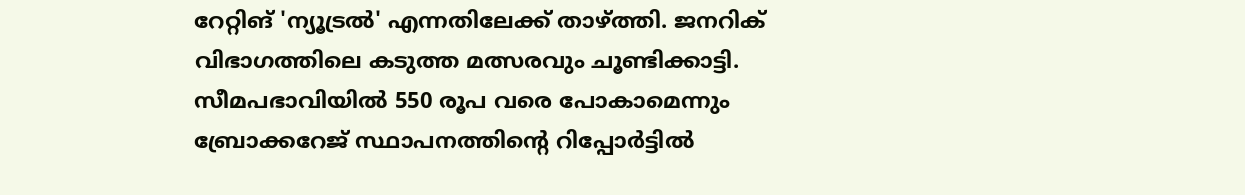റേറ്റിങ് 'ന്യൂട്രല്‍' എന്നതിലേക്ക് താഴ്ത്തി. ജനറിക് വിഭാഗത്തിലെ കടുത്ത മത്സരവും ചൂണ്ടിക്കാട്ടി. സീമപഭാവിയില്‍ 550 രൂപ വരെ പോകാമെന്നും ബ്രോക്കറേജ് സ്ഥാപനത്തിന്റെ റിപ്പോര്‍ട്ടില്‍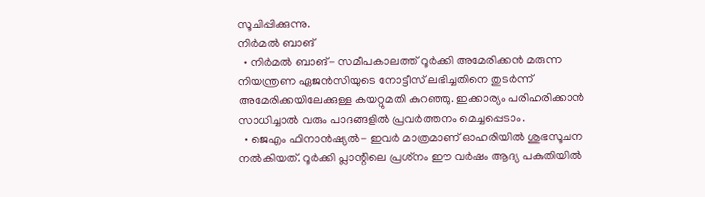സൂചിപ്പിക്കുന്നു.
നിര്‍മല്‍ ബാങ്
  • നിര്‍മല്‍ ബാങ്- സമീപകാലത്ത് റൂര്‍ക്കി അമേരിക്കന്‍ മരുന്ന നിയന്ത്രണ ഏജന്‍സിയുടെ നോട്ടീസ് ലഭിച്ചതിനെ തുടര്‍ന്ന് അമേരിക്കയിലേക്കുള്ള കയറ്റുമതി കുറഞ്ഞു. ഇക്കാര്യം പരിഹരിക്കാന്‍ സാധിച്ചാല്‍ വരും പാദങ്ങളില്‍ പ്രവര്‍ത്തനം മെച്ചപ്പെടാം.
  • ജെഎം ഫിനാന്‍ഷ്യല്‍- ഇവര്‍ മാത്രമാണ് ഓഹരിയില്‍ ശുഭസൂചന നല്‍കിയത്. റൂര്‍ക്കി പ്ലാന്റിലെ പ്രശ്‌നം ഈ വര്‍ഷം ആദ്യ പകുതിയില്‍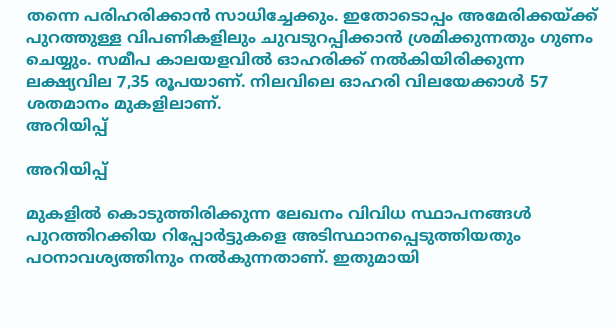തന്നെ പരിഹരിക്കാന്‍ സാധിച്ചേക്കും. ഇതോടൊപ്പം അമേരിക്കയ്ക്ക് പുറത്തുള്ള വിപണികളിലും ചുവടുറപ്പിക്കാന്‍ ശ്രമിക്കുന്നതും ഗുണം ചെയ്യും. സമീപ കാലയളവില്‍ ഓഹരിക്ക് നല്‍കിയിരിക്കുന്ന ലക്ഷ്യവില 7,35 രൂപയാണ്. നിലവിലെ ഓഹരി വിലയേക്കാള്‍ 57 ശതമാനം മുകളിലാണ്.
അറിയിപ്പ്

അറിയിപ്പ്

മുകളില്‍ കൊടുത്തിരിക്കുന്ന ലേഖനം വിവിധ സ്ഥാപനങ്ങള്‍ പുറത്തിറക്കിയ റിപ്പോര്‍ട്ടുകളെ അടിസ്ഥാനപ്പെടുത്തിയതും പഠനാവശ്യത്തിനും നല്‍കുന്നതാണ്. ഇതുമായി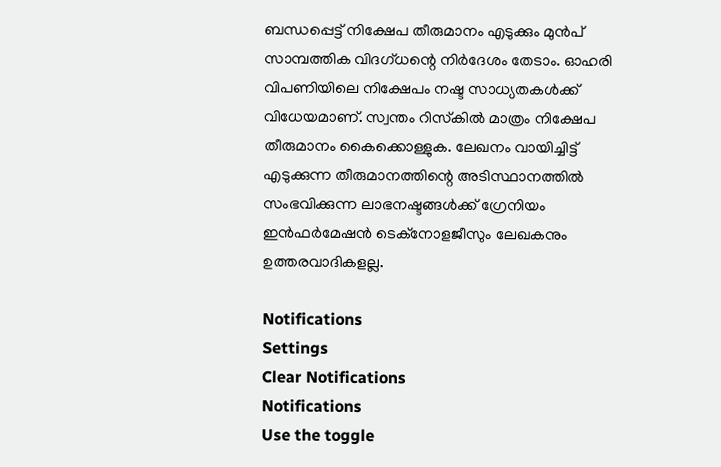ബന്ധപ്പെട്ട് നിക്ഷേപ തീരുമാനം എടുക്കും മുന്‍പ് സാമ്പത്തിക വിദഗ്ധന്റെ നിര്‍ദേശം തേടാം. ഓഹരി വിപണിയിലെ നിക്ഷേപം നഷ്ട സാധ്യതകള്‍ക്ക് വിധേയമാണ്. സ്വന്തം റിസ്‌കില്‍ മാത്രം നിക്ഷേപ തീരുമാനം കൈക്കൊള്ളുക. ലേഖനം വായിച്ചിട്ട് എടുക്കുന്ന തീരുമാനത്തിന്റെ അടിസ്ഥാനത്തില്‍ സംഭവിക്കുന്ന ലാഭനഷ്ടങ്ങള്‍ക്ക് ഗ്രേനിയം ഇന്‍ഫര്‍മേഷന്‍ ടെക്‌നോളജീസും ലേഖകനും ഉത്തരവാദികളല്ല.

Notifications
Settings
Clear Notifications
Notifications
Use the toggle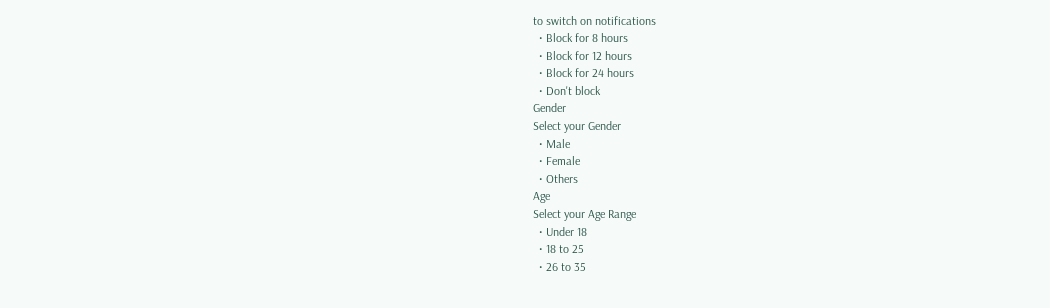to switch on notifications
  • Block for 8 hours
  • Block for 12 hours
  • Block for 24 hours
  • Don't block
Gender
Select your Gender
  • Male
  • Female
  • Others
Age
Select your Age Range
  • Under 18
  • 18 to 25
  • 26 to 35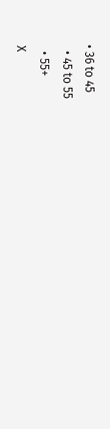• 36 to 45
  • 45 to 55
  • 55+
X